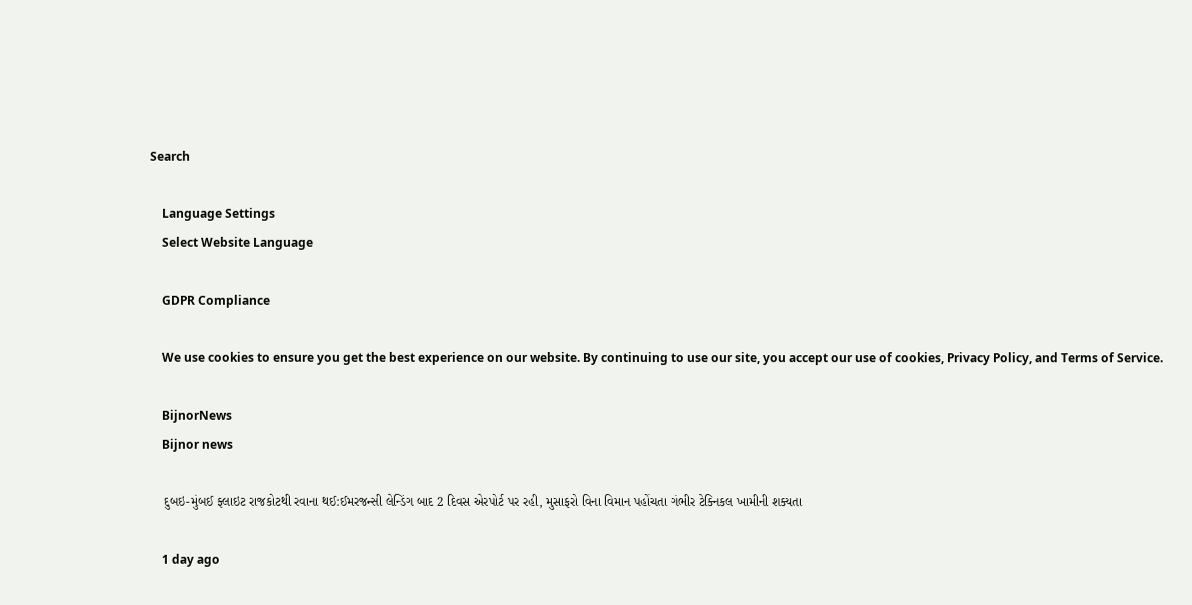Search

    Language Settings
    Select Website Language

    GDPR Compliance

    We use cookies to ensure you get the best experience on our website. By continuing to use our site, you accept our use of cookies, Privacy Policy, and Terms of Service.

    BijnorNews
    Bijnor news

    દુબઇ-મુંબઈ ફ્લાઇટ રાજકોટથી રવાના થઈ:ઈમરજન્સી લેન્ડિંગ બાદ 2 દિવસ એરપોર્ટ પર રહી, મુસાફરો વિના વિમાન પહોંચતા ગંભીર ટેક્નિકલ ખામીની શક્યતા

    1 day ago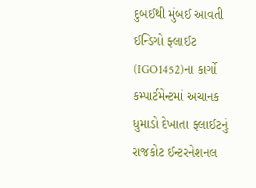દુબઈથી મુંબઈ આવતી ઈન્ડિગો ફ્લાઈટ (IGO1452)ના કાર્ગો કમ્પાર્ટમેન્ટમાં અચાનક ધુમાડો દેખાતા ફ્લાઈટનું રાજકોટ ઈન્ટરનેશનલ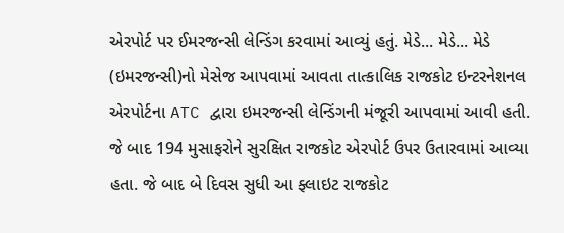એરપોર્ટ પર ઈમરજન્સી લેન્ડિંગ કરવામાં આવ્યું હતું. મેડે... મેડે... મેડે (ઇમરજન્સી)નો મેસેજ આપવામાં આવતા તાત્કાલિક રાજકોટ ઇન્ટરનેશનલ એરપોર્ટના ATC દ્વારા ઇમરજન્સી લેન્ડિંગની મંજૂરી આપવામાં આવી હતી. જે બાદ 194 મુસાફરોને સુરક્ષિત રાજકોટ એરપોર્ટ ઉપર ઉતારવામાં આવ્યા હતા. જે બાદ બે દિવસ સુધી આ ફ્લાઇટ રાજકોટ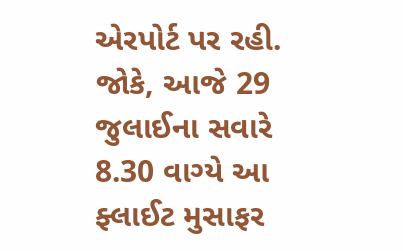એરપોર્ટ પર રહી. જોકે, આજે 29 જુલાઈના સવારે 8.30 વાગ્યે આ ફ્લાઈટ મુસાફર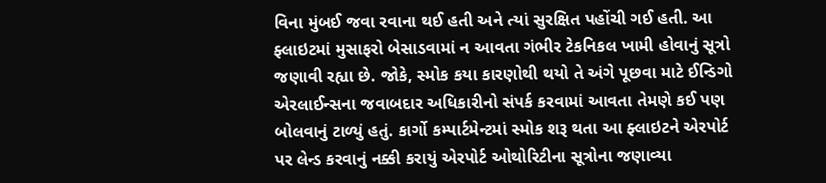વિના મુંબઈ જવા રવાના થઈ હતી અને ત્યાં સુરક્ષિત પહોંચી ગઈ હતી. આ ફ્લાઇટમાં મુસાફરો બેસાડવામાં ન આવતા ગંભીર ટેકનિકલ ખામી હોવાનું સૂત્રો જણાવી રહ્યા છે. જોકે, સ્મોક કયા કારણોથી થયો તે અંગે પૂછવા માટે ઈન્ડિગો એરલાઈન્સના જવાબદાર અધિકારીનો સંપર્ક કરવામાં આવતા તેમણે કઈ પણ બોલવાનું ટાળ્યું હતું. કાર્ગો કમ્પાર્ટમેન્ટમાં સ્મોક શરૂ થતા આ ફ્લાઇટને એરપોર્ટ પર લેન્ડ કરવાનું નક્કી કરાયું એરપોર્ટ ઓથોરિટીના સૂત્રોના જણાવ્યા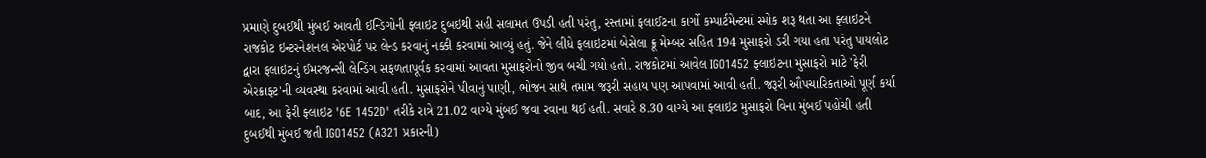પ્રમાણે દુબઈથી મુંબઈ આવતી ઈન્ડિગોની ફ્લાઇટ દુબઇથી સહી સલામત ઉપડી હતી પરંતુ, રસ્તામાં ફલાઈટના કાર્ગો કમ્પાર્ટમેન્ટમાં સ્મોક શરૂ થતા આ ફ્લાઇટને રાજકોટ ઇન્ટરનેશનલ એરપોર્ટ પર લેન્ડ કરવાનું નક્કી કરવામાં આવ્યું હતું. જેને લીધે ફલાઇટમાં બેસેલા ક્રૂ મેમ્બર સહિત 194 મુસાફરો ડરી ગયા હતા પરંતુ પાયલોટ દ્વારા ફલાઇટનું ઈમરજન્સી લેન્ડિંગ સફળતાપૂર્વક કરવામાં આવતા મુસાફરોનો જીવ બચી ગયો હતો. રાજકોટમાં આવેલ IGO1452 ફ્લાઇટના મુસાફરો માટે 'ફેરી એરક્રાફ્ટ'ની વ્યવસ્થા કરવામાં આવી હતી. મુસાફરોને પીવાનું પાણી, ભોજન સાથે તમામ જરૂરી સહાય પણ આપવામાં આવી હતી. જરૂરી ઔપચારિકતાઓ પૂર્ણ કર્યા બાદ, આ ફેરી ફ્લાઇટ '6E 1452D' તરીકે રાત્રે 21.02 વાગ્યે મુંબઈ જવા રવાના થઈ હતી. સવારે 8.30 વાગ્યે આ ફ્લાઇટ મુસાફરો વિના મુંબઈ પહોંચી હતી દુબઈથી મુંબઈ જતી IGO1452 (A321 પ્રકારની)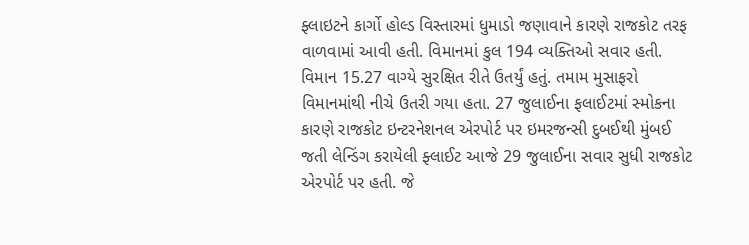ફ્લાઇટને કાર્ગો હોલ્ડ વિસ્તારમાં ધુમાડો જણાવાને કારણે રાજકોટ તરફ વાળવામાં આવી હતી. વિમાનમાં કુલ 194 વ્યક્તિઓ સવાર હતી. વિમાન 15.27 વાગ્યે સુરક્ષિત રીતે ઉતર્યું હતું. તમામ મુસાફરો વિમાનમાંથી નીચે ઉતરી ગયા હતા. 27 જુલાઈના ફલાઈટમાં સ્મોકના કારણે રાજકોટ ઇન્ટરનેશનલ એરપોર્ટ પર ઇમરજન્સી દુબઈથી મુંબઈ જતી લેન્ડિંગ કરાયેલી ફ્લાઈટ આજે 29 જુલાઈના સવાર સુધી રાજકોટ એરપોર્ટ પર હતી. જે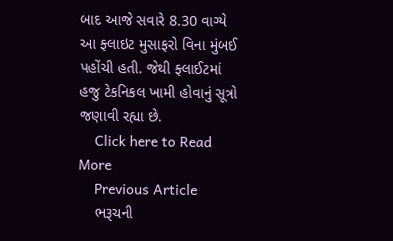બાદ આજે સવારે 8.30 વાગ્યે આ ફ્લાઇટ મુસાફરો વિના મુંબઈ પહોંચી હતી. જેથી ફ્લાઈટમાં હજુ ટેકનિકલ ખામી હોવાનું સૂત્રો જણાવી રહ્યા છે.
    Click here to Read More
    Previous Article
    ભરૂચની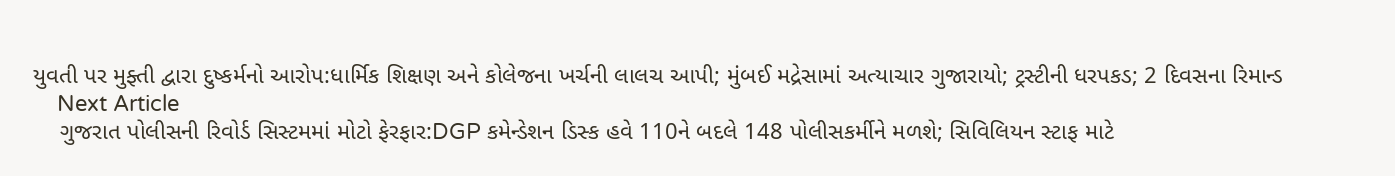યુવતી પર મુફ્તી દ્વારા દુષ્કર્મનો આરોપ:ધાર્મિક શિક્ષણ અને કોલેજના ખર્ચની લાલચ આપી; મુંબઈ મદ્રેસામાં અત્યાચાર ગુજારાયો; ટ્રસ્ટીની ધરપકડ; 2 દિવસના રિમાન્ડ
    Next Article
    ગુજરાત પોલીસની રિવોર્ડ સિસ્ટમમાં મોટો ફેરફાર:DGP કમેન્ડેશન ડિસ્ક હવે 110ને બદલે 148 પોલીસકર્મીને મળશે; સિવિલિયન સ્ટાફ માટે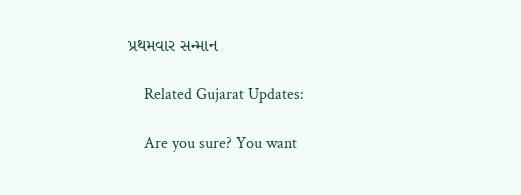પ્રથમવાર સન્માન

    Related Gujarat Updates:

    Are you sure? You want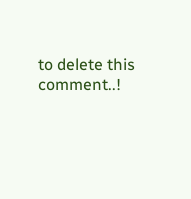to delete this comment..!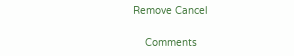Remove Cancel

    Comments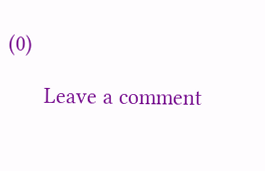(0)

      Leave a comment